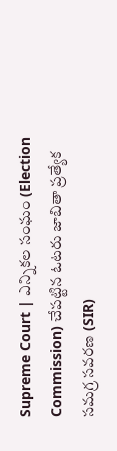Supreme Court | ఎన్నికల సంఘం (Election Commission) చేపట్టిన ఓటరు జాబితా ప్రత్యేక సమగ్ర సవరణ (SIR)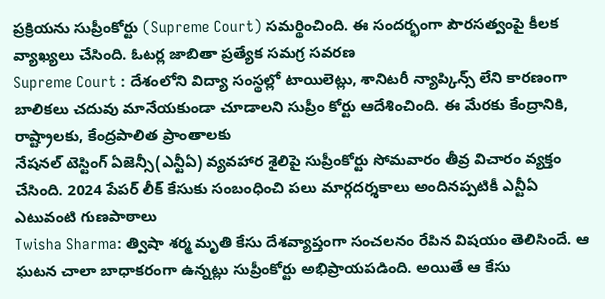ప్రక్రియను సుప్రీంకోర్టు (Supreme Court) సమర్థించింది. ఈ సందర్భంగా పౌరసత్వంపై కీలక వ్యాఖ్యలు చేసింది. ఓటర్ల జాబితా ప్రత్యేక సమగ్ర సవరణ
Supreme Court : దేశంలోని విద్యా సంస్థల్లో టాయిలెట్లు, శానిటరీ న్యాప్కిన్స్ లేని కారణంగా బాలికలు చదువు మానేయకుండా చూడాలని సుప్రీం కోర్టు ఆదేశించింది. ఈ మేరకు కేంద్రానికి, రాష్ట్రాలకు, కేంద్రపాలిత ప్రాంతాలకు
నేషనల్ టెస్టింగ్ ఏజెన్సీ(ఎన్టీఏ) వ్యవహార శైలిపై సుప్రీంకోర్టు సోమవారం తీవ్ర విచారం వ్యక్తం చేసింది. 2024 పేపర్ లీక్ కేసుకు సంబంధించి పలు మార్గదర్శకాలు అందినప్పటికీ ఎన్టీఏ ఎటువంటి గుణపాఠాలు
Twisha Sharma: త్విషా శర్మ మృతి కేసు దేశవ్యాప్తంగా సంచలనం రేపిన విషయం తెలిసిందే. ఆ ఘటన చాలా బాధాకరంగా ఉన్నట్లు సుప్రీంకోర్టు అభిప్రాయపడింది. అయితే ఆ కేసు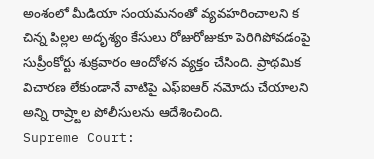అంశంలో మీడియా సంయమనంతో వ్యవహరించాలని క
చిన్న పిల్లల అదృశ్యం కేసులు రోజురోజుకూ పెరిగిపోవడంపై సుప్రీంకోర్టు శుక్రవారం ఆందోళన వ్యక్తం చేసింది. ప్రాథమిక విచారణ లేకుండానే వాటిపై ఎఫ్ఐఆర్ నమోదు చేయాలని అన్ని రాష్ర్టాల పోలీసులను ఆదేశించింది.
Supreme Court: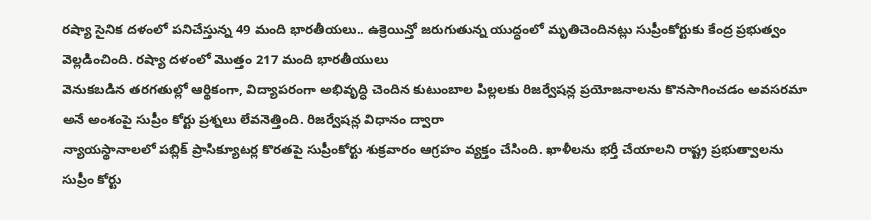రష్యా సైనిక దళంలో పనిచేస్తున్న 49 మంది భారతీయలు.. ఉక్రెయిన్తో జరుగుతున్న యుద్ధంలో మృతిచెందినట్లు సుప్రీంకోర్టుకు కేంద్ర ప్రభుత్వం వెల్లడించింది. రష్యా దళంలో మొత్తం 217 మంది భారతీయులు
వెనుకబడిన తరగతుల్లో ఆర్థికంగా, విద్యాపరంగా అభివృద్ధి చెందిన కుటుంబాల పిల్లలకు రిజర్వేషన్ల ప్రయోజనాలను కొనసాగించడం అవసరమా అనే అంశంపై సుప్రీం కోర్టు ప్రశ్నలు లేవనెత్తింది. రిజర్వేషన్ల విధానం ద్వారా
న్యాయస్థానాలలో పబ్లిక్ ప్రాసిక్యూటర్ల కొరతపై సుప్రీంకోర్టు శుక్రవారం ఆగ్రహం వ్యక్తం చేసింది. ఖాళీలను భర్తీ చేయాలని రాష్ట్ర ప్రభుత్వాలను సుప్రీం కోర్టు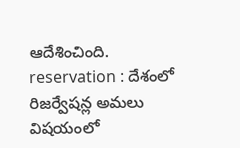ఆదేశించింది.
reservation : దేశంలో రిజర్వేషన్ల అమలు విషయంలో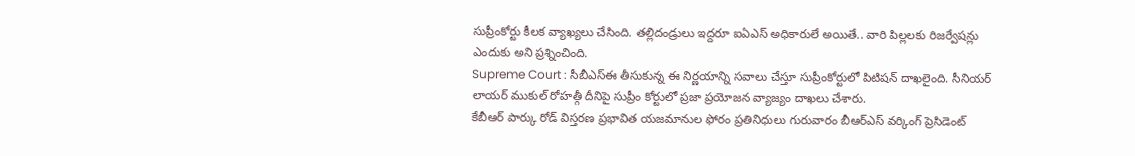సుప్రీంకోర్టు కీలక వ్యాఖ్యలు చేసింది. తల్లిదండ్రులు ఇద్దరూ ఐఏఎస్ అధికారులే అయితే.. వారి పిల్లలకు రిజర్వేషన్లు ఎందుకు అని ప్రశ్నించింది.
Supreme Court : సీబీఎస్ఈ తీసుకున్న ఈ నిర్ణయాన్ని సవాలు చేస్తూ సుప్రీంకోర్టులో పిటిషన్ దాఖలైంది. సీనియర్ లాయర్ ముకుల్ రోహత్గీ దీనిపై సుప్రీం కోర్టులో ప్రజా ప్రయోజన వ్యాజ్యం దాఖలు చేశారు.
కేబీఆర్ పార్కు రోడ్ విస్తరణ ప్రభావిత యజమానుల ఫోరం ప్రతినిధులు గురువారం బీఆర్ఎస్ వర్కింగ్ ప్రెసిడెంట్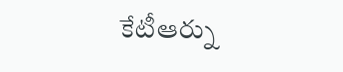కేటీఆర్ను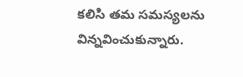కలిసి తమ సమస్యలను విన్నవించుకున్నారు.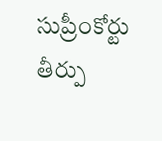సుప్రీంకోర్టు తీర్పు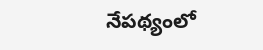నేపథ్యంలో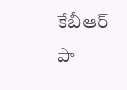కేబీఆర్ పా